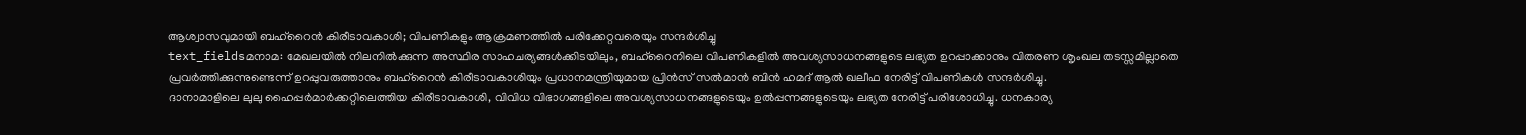ആശ്വാസവുമായി ബഹ്റൈൻ കിരീടാവകാശി; വിപണികളും ആക്രമണത്തിൽ പരിക്കേറ്റവരെയും സന്ദർശിച്ചു
text_fieldsമനാമ: മേഖലയിൽ നിലനിൽക്കുന്ന അസ്ഥിര സാഹചര്യങ്ങൾക്കിടയിലും, ബഹ്റൈനിലെ വിപണികളിൽ അവശ്യസാധനങ്ങളുടെ ലഭ്യത ഉറപ്പാക്കാനും വിതരണ ശൃംഖല തടസ്സമില്ലാതെ പ്രവർത്തിക്കുന്നുണ്ടെന്ന് ഉറപ്പുവരുത്താനും ബഹ്റൈൻ കിരീടാവകാശിയും പ്രധാനമന്ത്രിയുമായ പ്രിൻസ് സൽമാൻ ബിൻ ഹമദ് ആൽ ഖലീഫ നേരിട്ട് വിപണികൾ സന്ദർശിച്ചു.
ദാനാമാളിലെ ലുലു ഹൈപ്പർമാർക്കറ്റിലെത്തിയ കിരീടാവകാശി, വിവിധ വിഭാഗങ്ങളിലെ അവശ്യസാധനങ്ങളുടെയും ഉൽപ്പന്നങ്ങളുടെയും ലഭ്യത നേരിട്ട് പരിശോധിച്ചു. ധനകാര്യ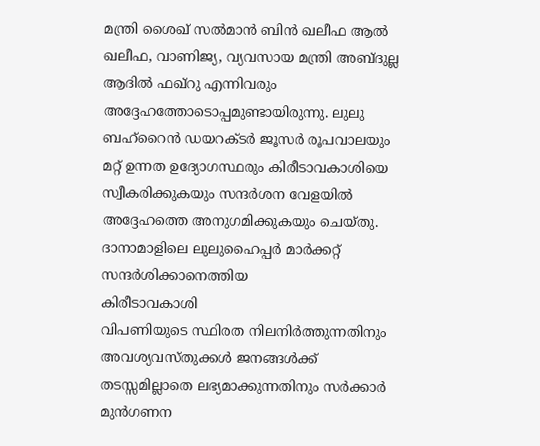മന്ത്രി ശൈഖ് സൽമാൻ ബിൻ ഖലീഫ ആൽ ഖലീഫ, വാണിജ്യ, വ്യവസായ മന്ത്രി അബ്ദുല്ല ആദിൽ ഫഖ്റു എന്നിവരും അദ്ദേഹത്തോടൊപ്പമുണ്ടായിരുന്നു. ലുലു ബഹ്റൈൻ ഡയറക്ടർ ജൂസർ രൂപവാലയും മറ്റ് ഉന്നത ഉദ്യോഗസ്ഥരും കിരീടാവകാശിയെ സ്വീകരിക്കുകയും സന്ദർശന വേളയിൽ അദ്ദേഹത്തെ അനുഗമിക്കുകയും ചെയ്തു.
ദാനാമാളിലെ ലുലുഹൈപ്പർ മാർക്കറ്റ് സന്ദർശിക്കാനെത്തിയ
കിരീടാവകാശി
വിപണിയുടെ സ്ഥിരത നിലനിർത്തുന്നതിനും അവശ്യവസ്തുക്കൾ ജനങ്ങൾക്ക് തടസ്സമില്ലാതെ ലഭ്യമാക്കുന്നതിനും സർക്കാർ മുൻഗണന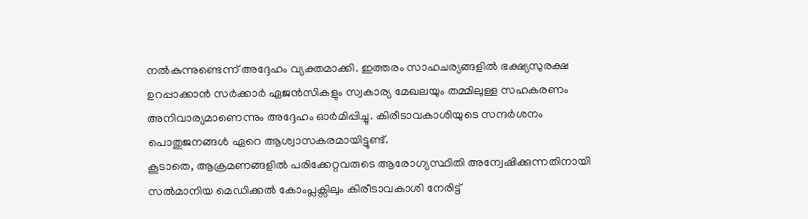നൽകുന്നുണ്ടെന്ന് അദ്ദേഹം വ്യക്തമാക്കി. ഇത്തരം സാഹചര്യങ്ങളിൽ ഭക്ഷ്യസുരക്ഷ ഉറപ്പാക്കാൻ സർക്കാർ ഏജൻസികളും സ്വകാര്യ മേഖലയും തമ്മിലുള്ള സഹകരണം അനിവാര്യമാണെന്നും അദ്ദേഹം ഓർമിപ്പിച്ചു. കിരീടാവകാശിയുടെ സന്ദർശനം പൊതുജനങ്ങൾ ഏറെ ആശ്വാസകരമായിട്ടുണ്ട്.
കൂടാതെ, ആക്രമണങ്ങളിൽ പരിക്കേറ്റവരുടെ ആരോഗ്യസ്ഥിതി അന്വേഷിക്കുന്നതിനായി സൽമാനിയ മെഡിക്കൽ കോംപ്ലക്സിലും കിരീടാവകാശി നേരിട്ട്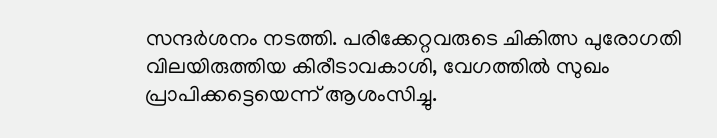സന്ദർശനം നടത്തി. പരിക്കേറ്റവരുടെ ചികിത്സ പുരോഗതി വിലയിരുത്തിയ കിരീടാവകാശി, വേഗത്തിൽ സുഖം പ്രാപിക്കട്ടെയെന്ന് ആശംസിച്ചു.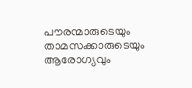പൗരന്മാരുടെയും താമസക്കാരുടെയും ആരോഗ്യവും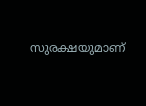സുരക്ഷയുമാണ്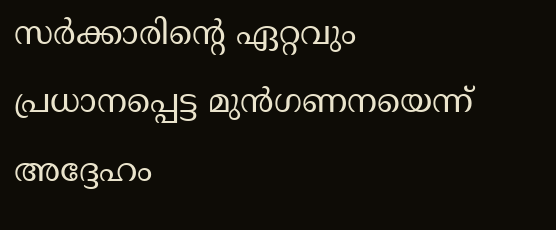സർക്കാരിന്റെ ഏറ്റവും പ്രധാനപ്പെട്ട മുൻഗണനയെന്ന് അദ്ദേഹം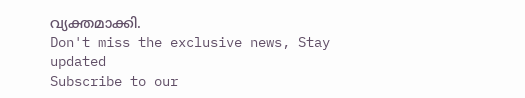വ്യക്തമാക്കി.
Don't miss the exclusive news, Stay updated
Subscribe to our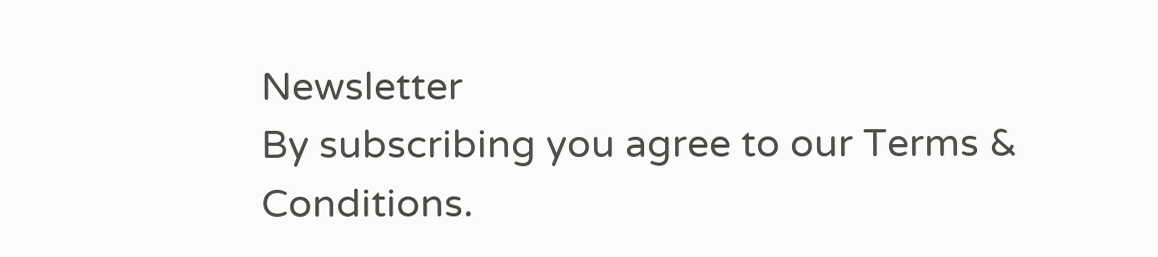Newsletter
By subscribing you agree to our Terms & Conditions.